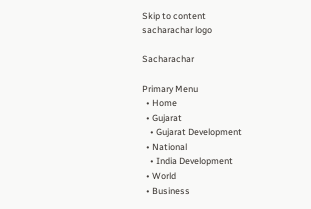Skip to content
sacharachar logo

Sacharachar

Primary Menu
  • Home
  • Gujarat
    • Gujarat Development
  • National
    • India Development
  • World
  • Business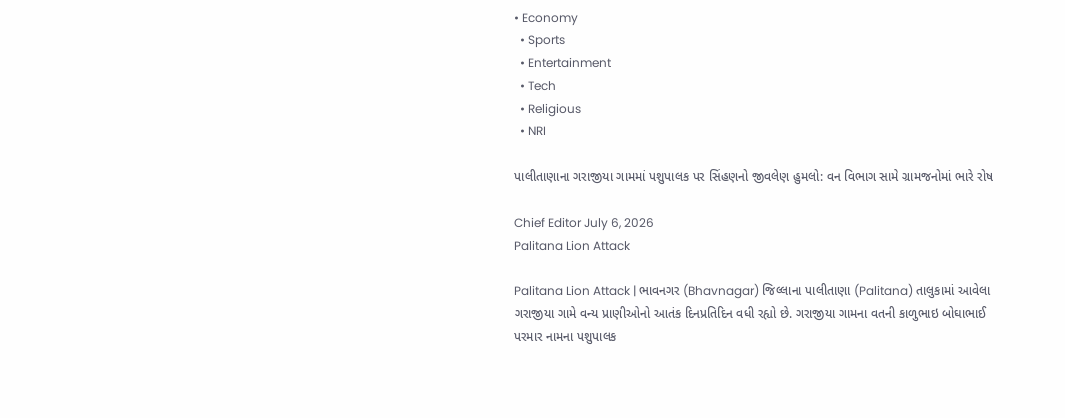• Economy
  • Sports
  • Entertainment
  • Tech
  • Religious
  • NRI

પાલીતાણાના ગરાજીયા ગામમાં પશુપાલક પર સિંહણનો જીવલેણ હુમલો: વન વિભાગ સામે ગ્રામજનોમાં ભારે રોષ

Chief Editor July 6, 2026
Palitana Lion Attack

Palitana Lion Attack | ભાવનગર (Bhavnagar) જિલ્લાના પાલીતાણા (Palitana) તાલુકામાં આવેલા ગરાજીયા ગામે વન્ય પ્રાણીઓનો આતંક દિનપ્રતિદિન વધી રહ્યો છે. ગરાજીયા ગામના વતની કાળુભાઇ બોઘાભાઈ પરમાર નામના પશુપાલક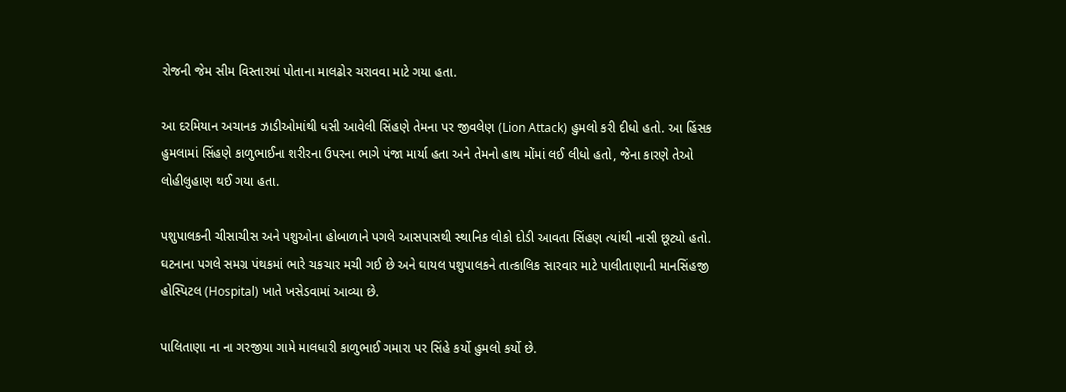રોજની જેમ સીમ વિસ્તારમાં પોતાના માલઢોર ચરાવવા માટે ગયા હતા.

આ દરમિયાન અચાનક ઝાડીઓમાંથી ધસી આવેલી સિંહણે તેમના પર જીવલેણ (Lion Attack) હુમલો કરી દીધો હતો. આ હિંસક હુમલામાં સિંહણે કાળુભાઈના શરીરના ઉપરના ભાગે પંજા માર્યા હતા અને તેમનો હાથ મોંમાં લઈ લીધો હતો, જેના કારણે તેઓ લોહીલુહાણ થઈ ગયા હતા.

પશુપાલકની ચીસાચીસ અને પશુઓના હોબાળાને પગલે આસપાસથી સ્થાનિક લોકો દોડી આવતા સિંહણ ત્યાંથી નાસી છૂટ્યો હતો. ઘટનાના પગલે સમગ્ર પંથકમાં ભારે ચકચાર મચી ગઈ છે અને ઘાયલ પશુપાલકને તાત્કાલિક સારવાર માટે પાલીતાણાની માનસિંહજી હોસ્પિટલ (Hospital) ખાતે ખસેડવામાં આવ્યા છે.

પાલિતાણા ના ના ગરજીયા ગામે માલધારી કાળુભાઈ ગમારા પર સિંહે કર્યો હુમલો કર્યો છે.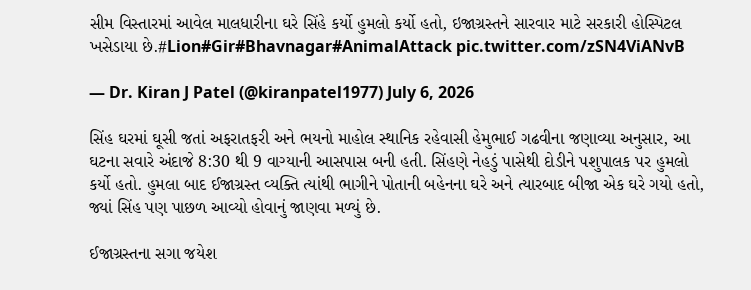સીમ વિસ્તારમાં આવેલ માલધારીના ઘરે સિંહે કર્યો હુમલો કર્યો હતો, ઇજાગ્રસ્તને સારવાર માટે સરકારી હોસ્પિટલ ખસેડાયા છે.#Lion#Gir#Bhavnagar#AnimalAttack pic.twitter.com/zSN4ViANvB

— Dr. Kiran J Patel (@kiranpatel1977) July 6, 2026

સિંહ ઘરમાં ઘૂસી જતાં અફરાતફરી અને ભયનો માહોલ સ્થાનિક રહેવાસી હેમુભાઈ ગઢવીના જણાવ્યા અનુસાર, આ ઘટના સવારે અંદાજે 8:30 થી 9 વાગ્યાની આસપાસ બની હતી. સિંહણે નેહડું પાસેથી દોડીને પશુપાલક પર હુમલો કર્યો હતો. હુમલા બાદ ઈજાગ્રસ્ત વ્યક્તિ ત્યાંથી ભાગીને પોતાની બહેનના ઘરે અને ત્યારબાદ બીજા એક ઘરે ગયો હતો, જ્યાં સિંહ પણ પાછળ આવ્યો હોવાનું જાણવા મળ્યું છે.

ઈજાગ્રસ્તના સગા જયેશ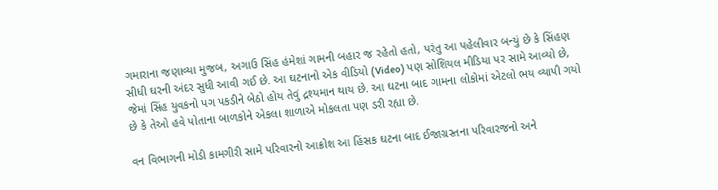ગમારાના જણાવ્યા મુજબ, અગાઉ સિંહ હંમેશાં ગામની બહાર જ રહેતો હતો, પરંતુ આ પહેલીવાર બન્યું છે કે સિંહણ સીધી ઘરની અંદર સુધી આવી ગઈ છે. આ ઘટનાનો એક વીડિયો (Video) પણ સોશિયલ મીડિયા પર સામે આવ્યો છે, જેમાં સિંહ યુવકનો પગ પકડીને બેઠો હોય તેવું દ્રશ્યમાન થાય છે. આ ઘટના બાદ ગામના લોકોમાં એટલો ભય વ્યાપી ગયો છે કે તેઓ હવે પોતાના બાળકોને એકલા શાળાએ મોકલતા પણ ડરી રહ્યા છે.

વન વિભાગની મોડી કામગીરી સામે પરિવારનો આક્રોશ આ હિંસક ઘટના બાદ ઈજાગ્રસ્તના પરિવારજનો અને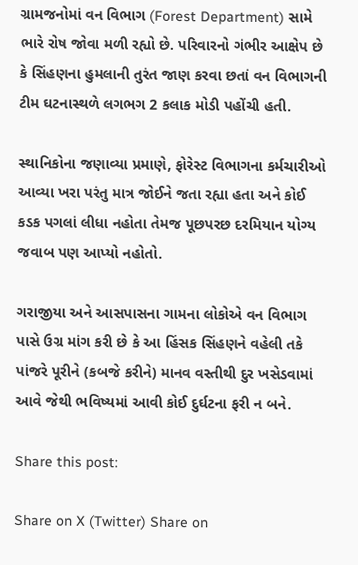ગ્રામજનોમાં વન વિભાગ (Forest Department) સામે ભારે રોષ જોવા મળી રહ્યો છે. પરિવારનો ગંભીર આક્ષેપ છે કે સિંહણના હુમલાની તુરંત જાણ કરવા છતાં વન વિભાગની ટીમ ઘટનાસ્થળે લગભગ 2 કલાક મોડી પહોંચી હતી.

સ્થાનિકોના જણાવ્યા પ્રમાણે, ફોરેસ્ટ વિભાગના કર્મચારીઓ આવ્યા ખરા પરંતુ માત્ર જોઈને જતા રહ્યા હતા અને કોઈ કડક પગલાં લીધા નહોતા તેમજ પૂછપરછ દરમિયાન યોગ્ય જવાબ પણ આપ્યો નહોતો.

ગરાજીયા અને આસપાસના ગામના લોકોએ વન વિભાગ પાસે ઉગ્ર માંગ કરી છે કે આ હિંસક સિંહણને વહેલી તકે પાંજરે પૂરીને (કબજે કરીને) માનવ વસ્તીથી દુર ખસેડવામાં આવે જેથી ભવિષ્યમાં આવી કોઈ દુર્ઘટના ફરી ન બને.

Share this post:

Share on X (Twitter) Share on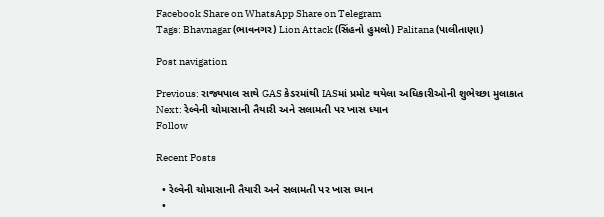Facebook Share on WhatsApp Share on Telegram
Tags: Bhavnagar (ભાવનગર) Lion Attack (સિંહનો હુમલો) Palitana (પાલીતાણા)

Post navigation

Previous: રાજ્યપાલ સાથે GAS કેડરમાંથી IASમાં પ્રમોટ થયેલા અધિકારીઓની શુભેચ્છા મુલાકાત
Next: રેલ્વેની ચોમાસાની તૈયારી અને સલામતી પર ખાસ ધ્યાન
Follow

Recent Posts

  • રેલ્વેની ચોમાસાની તૈયારી અને સલામતી પર ખાસ ધ્યાન
  •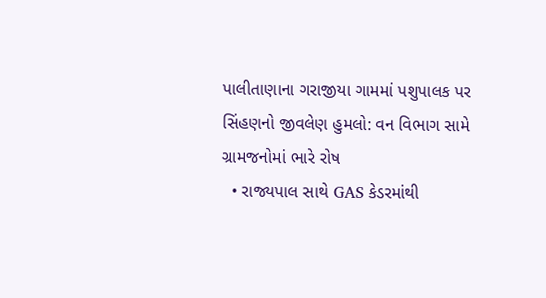પાલીતાણાના ગરાજીયા ગામમાં પશુપાલક પર સિંહણનો જીવલેણ હુમલો: વન વિભાગ સામે ગ્રામજનોમાં ભારે રોષ
  • રાજ્યપાલ સાથે GAS કેડરમાંથી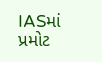IASમાં પ્રમોટ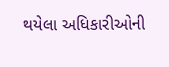થયેલા અધિકારીઓની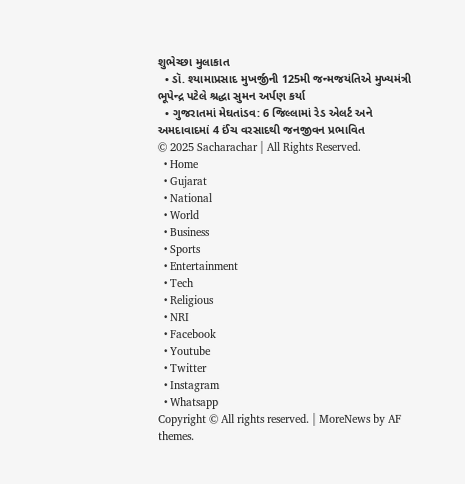શુભેચ્છા મુલાકાત
  • ડૉ. શ્યામાપ્રસાદ મુખર્જીની 125મી જન્મજયંતિએ મુખ્યમંત્રી ભૂપેન્દ્ર પટેલે શ્રદ્ધા સુમન અર્પણ કર્યા
  • ગુજરાતમાં મેઘતાંડવ: 6 જિલ્લામાં રેડ એલર્ટ અને અમદાવાદમાં 4 ઈંચ વરસાદથી જનજીવન પ્રભાવિત
© 2025 Sacharachar | All Rights Reserved.
  • Home
  • Gujarat
  • National
  • World
  • Business
  • Sports
  • Entertainment
  • Tech
  • Religious
  • NRI
  • Facebook
  • Youtube
  • Twitter
  • Instagram
  • Whatsapp
Copyright © All rights reserved. | MoreNews by AF themes.